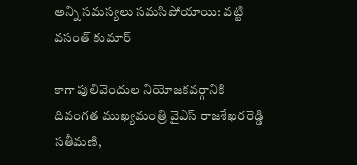అన్ని సమస్యలు సమసిపోయాయి: వట్టి వసంత్ కుమార్

కాగా పులివెందుల నియోజకవర్గానికి దివంగత ముఖ్యమంత్రి వైఎస్ రాజశేఖరరెడ్డి సతీమణి,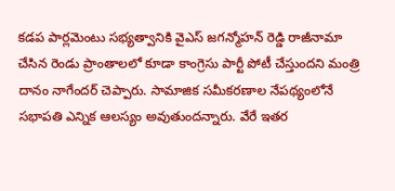కడప పార్లమెంటు సభ్యత్వానికి వైఎస్ జగన్మోహన్ రెడ్డి రాజీనామా చేసిన రెండు ప్రాంతాలలో కూడా కాంగ్రెసు పార్టీ పోటీ చేస్తుందని మంత్రి దానం నాగేందర్ చెప్పారు. సామాజిక సమీకరణాల నేపథ్యంలోనే సభాపతి ఎన్నిక ఆలస్యం అవుతుందన్నారు. వేరే ఇతర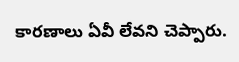కారణాలు ఏవీ లేవని చెప్పారు.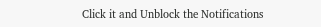Click it and Unblock the Notifications